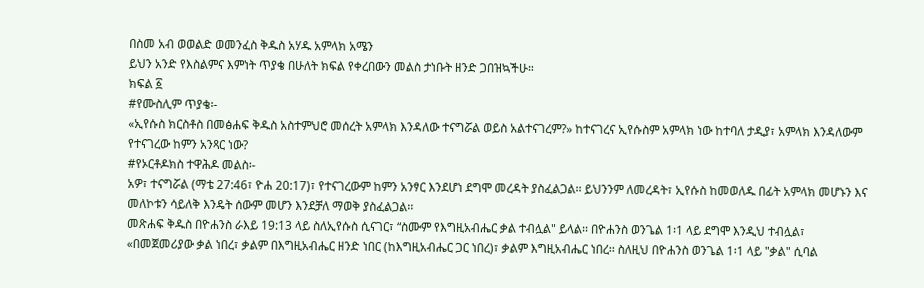በስመ አብ ወወልድ ወመንፈስ ቅዱስ አሃዱ አምላክ አሜን
ይህን አንድ የእስልምና እምነት ጥያቄ በሁለት ክፍል የቀረበውን መልስ ታነቡት ዘንድ ጋበዝኳችሁ።
ክፍል ፩
#የሙስሊም ጥያቄ፡-
«ኢየሱስ ክርስቶስ በመፅሐፍ ቅዱስ አስተምህሮ መሰረት አምላክ እንዳለው ተናግሯል ወይስ አልተናገረም?» ከተናገረና ኢየሱስም አምላክ ነው ከተባለ ታዲያ፣ አምላክ እንዳለውም የተናገረው ከምን አንጻር ነው?
#የኦርቶዶክስ ተዋሕዶ መልስ፡-
አዎ፣ ተናግሯል (ማቴ 27:46፣ ዮሐ 20:17)፣ የተናገረውም ከምን አንፃር እንደሆነ ደግሞ መረዳት ያስፈልጋል፡፡ ይህንንም ለመረዳት፣ ኢየሱስ ከመወለዱ በፊት አምላክ መሆኑን እና መለኮቱን ሳይለቅ እንዴት ሰውም መሆን እንደቻለ ማወቅ ያስፈልጋል፡፡
መጽሐፍ ቅዱስ በዮሐንስ ራእይ 19:13 ላይ ስለኢየሱስ ሲናገር፣ “ስሙም የእግዚአብሔር ቃል ተብሏል" ይላል፡፡ በዮሐንስ ወንጌል 1፡1 ላይ ደግሞ እንዲህ ተብሏል፣
«በመጀመሪያው ቃል ነበረ፣ ቃልም በእግዚአብሔር ዘንድ ነበር (ከእግዚአብሔር ጋር ነበረ)፣ ቃልም እግዚአብሔር ነበረ፡፡ ስለዚህ በዮሐንስ ወንጌል 1፡1 ላይ "ቃል" ሲባል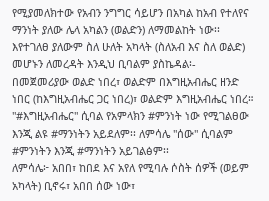የሚያመለክተው የአብን ንግግር ሳይሆን በአካል ከአብ የተለየና ማንነት ያለው ሌላ አካልን (ወልድን) ለማመልከት ነው፡፡ እየተገለፀ ያለውም ስለ ሁለት አካላት (ስለአብ እና ስለ ወልድ) መሆኑን ለመረዳት እንዲህ ቢባልም ያስኬዳል፡-
በመጀመሪያው ወልድ ነበረ፣ ወልድም በእግዚአብሔር ዘንድ ነበር (ከእግዚአብሔር ጋር ነበረ)፣ ወልድም እግዚአብሔር ነበረ።
"#እግዚአብሔር" ሲባል የአምላክን #ምንነት ነው የሚገልፀው እንጂ ልዩ #ማንነትን አይደለም፡፡ ለምሳሌ "ሰው" ሲባልም #ምንነትን እንጂ #ማንነትን አይገልፅም፡፡
ለምሳሌ፦ አበበ፣ ከበደ እና አየለ የሚባሉ ሶስት ሰዎች (ወይም አካላት) ቢኖሩ፣ አበበ ሰው ነው፣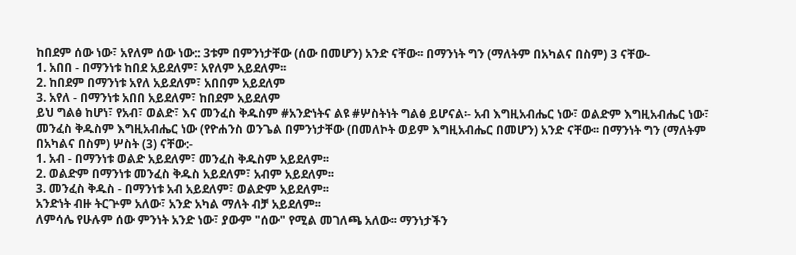ከበደም ሰው ነው፣ አየለም ሰው ነው:: 3ቱም በምንነታቸው (ሰው በመሆን) አንድ ናቸው፡፡ በማንነት ግን (ማለትም በአካልና በስም) 3 ናቸው-
1. አበበ - በማንነቱ ከበደ አይደለም፣ አየለም አይደለም፡፡
2. ከበደም በማንነቱ አየለ አይደለም፣ አበበም አይደለም
3. አየለ - በማንነቱ አበበ አይደለም፣ ከበደም አይደለም
ይህ ግልፅ ከሆነ፣ የአብ፣ ወልድ፣ እና መንፈስ ቅዱስም #አንድነትና ልዩ #ሦስትነት ግልፅ ይሆናል፡- አብ እግዚአብሔር ነው፣ ወልድም እግዚአብሔር ነው፣ መንፈስ ቅዱስም እግዚአብሔር ነው (የዮሐንስ ወንጌል በምንነታቸው (በመለኮት ወይም እግዚአብሔር በመሆን) አንድ ናቸው፡፡ በማንነት ግን (ማለትም በአካልና በስም) ሦስት (3) ናቸው:-
1. አብ - በማንነቱ ወልድ አይደለም፣ መንፈስ ቅዱስም አይደለም፡፡
2. ወልድም በማንነቱ መንፈስ ቅዱስ አይደለም፣ አብም አይደለም፡፡
3. መንፈስ ቅዱስ - በማንነቱ አብ አይደለም፣ ወልድም አይደለም፡፡
አንድነት ብዙ ትርጕም አለው፣ አንድ አካል ማለት ብቻ አይደለም፡፡
ለምሳሌ የሁሉም ሰው ምንነት አንድ ነው፣ ያውም "ሰው" የሚል መገለጫ አለው፡፡ ማንነታችን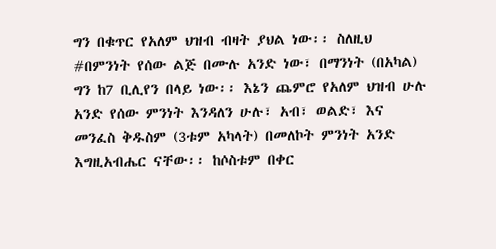ግን በቁጥር የአለም ህዝብ ብዛት ያህል ነው፡፡ ስለዚህ #በምንነት የሰው ልጅ በሙሉ አንድ ነው፣ በማንነት (በአካል) ግን ከ7 ቢሊየን በላይ ነው፡፡ እኔን ጨምሮ የአለም ህዝብ ሁሉ አንድ የሰው ምንነት እንዳለን ሁሉ፣ አብ፣ ወልድ፣ እና መንፈስ ቅዱስም (3ቱም አካላት) በመለኮት ምንነት አንድ እግዚአብሔር ናቸው፡፡ ከሶስቱም በቀር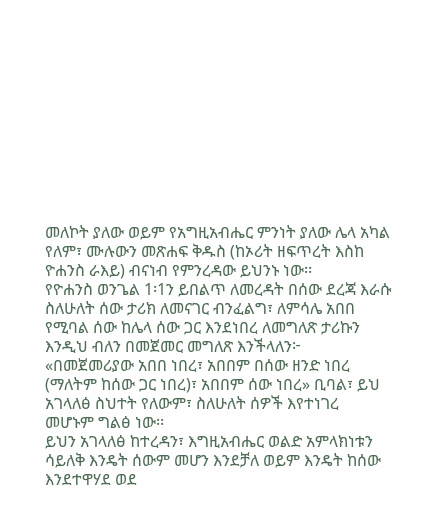መለኮት ያለው ወይም የአግዚአብሔር ምንነት ያለው ሌላ አካል የለም፣ ሙሉውን መጽሐፍ ቅዱስ (ከኦሪት ዘፍጥረት እስከ ዮሐንስ ራእይ) ብናነብ የምንረዳው ይህንኑ ነው፡፡
የዮሐንስ ወንጌል 1፡1ን ይበልጥ ለመረዳት በሰው ደረጃ እራሱ ስለሁለት ሰው ታሪክ ለመናገር ብንፈልግ፣ ለምሳሌ አበበ የሚባል ሰው ከሌላ ሰው ጋር እንደነበረ ለመግለጽ ታሪኩን እንዲህ ብለን በመጀመር መግለጽ እንችላለን፦
«በመጀመሪያው አበበ ነበረ፣ አበበም በሰው ዘንድ ነበረ (ማለትም ከሰው ጋር ነበረ)፣ አበበም ሰው ነበረ» ቢባል፣ ይህ አገላለፅ ስህተት የለውም፣ ስለሁለት ሰዎች እየተነገረ መሆኑም ግልፅ ነው፡፡
ይህን አገላለፅ ከተረዳን፣ እግዚአብሔር ወልድ አምላክነቱን ሳይለቅ እንዴት ሰውም መሆን እንደቻለ ወይም እንዴት ከሰው እንደተዋሃደ ወደ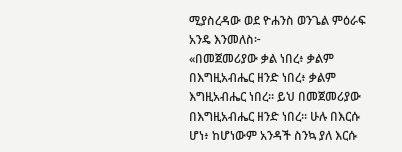ሚያስረዳው ወደ ዮሐንስ ወንጌል ምዕራፍ አንዴ እንመለስ፦
«በመጀመሪያው ቃል ነበረ፥ ቃልም በእግዚአብሔር ዘንድ ነበረ፥ ቃልም እግዚአብሔር ነበረ። ይህ በመጀመሪያው በእግዚአብሔር ዘንድ ነበረ፡፡ ሁሉ በእርሱ ሆነ፥ ከሆነውም አንዳች ስንኳ ያለ እርሱ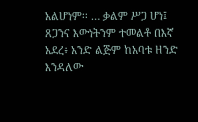አልሆነም፡፡ … ቃልም ሥጋ ሆነ፤ ጸጋንና እውነትንም ተመልቶ በእኛ አደረ፥ አንድ ልጅም ከአባቱ ዘንድ እንዳለው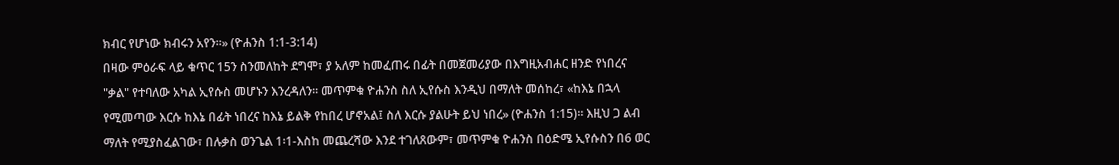ክብር የሆነው ክብሩን አየን።» (ዮሐንስ 1:1-3:14)
በዛው ምዕራፍ ላይ ቁጥር 15ን ስንመለከት ደግሞ፣ ያ አለም ከመፈጠሩ በፊት በመጀመሪያው በእግዚአብሐር ዘንድ የነበረና "ቃል" የተባለው አካል ኢየሱስ መሆኑን እንረዳለን፡፡ መጥምቁ ዮሐንስ ስለ ኢየሱስ እንዲህ በማለት መሰከረ፣ «ከእኔ በኋላ የሚመጣው እርሱ ከእኔ በፊት ነበረና ከእኔ ይልቅ የከበረ ሆኖአል፤ ስለ እርሱ ያልሁት ይህ ነበረ» (ዮሐንስ 1:15)። እዚህ ጋ ልብ ማለት የሚያስፈልገው፣ በሉቃስ ወንጌል 1፡1-እስከ መጨረሻው እንደ ተገለጸውም፣ መጥምቁ ዮሐንስ በዕድሜ ኢየሱስን በ6 ወር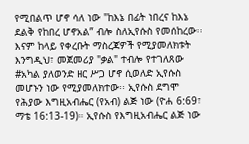የሚበልጥ ሆኖ ሳለ ነው "ከእኔ በፊት ነበረና ከእኔ ደልቅ የከበረ ሆኖአል” ብሎ ስለኢየሱስ የመሰከረው፡፡
እናም ከላይ የቀረቡት ማስረጃዎች የሚያመለክቱት እንግዲህ፣ መጀመሪያ "ቃል" ተብሎ የተገለጸው #አካል ያለወንድ ዘር ሥጋ ሆኖ ሲወለድ ኢየሱስ መሆኑን ነው የሚያመለክተው፡፡ ኢየሱስ ደግሞ የሕያው እግዚአብሔር (የአብ) ልጅ ነው (ዮሐ 6:69፣ ማቴ 16:13-19)። ኢየሱስ የእግዚአብሔር ልጅ ነው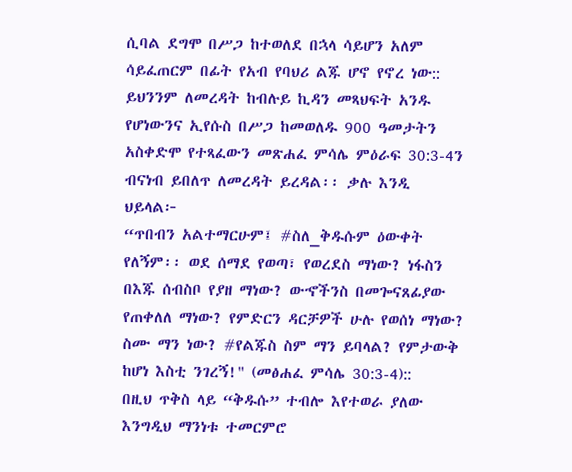ሲባል ደግሞ በሥጋ ከተወለደ በኋላ ሳይሆን አለም ሳይፈጠርም በፊት የአብ የባህሪ ልጁ ሆኖ የኖረ ነው:: ይህንንም ለመረዳት ከብሉይ ኪዳን መጻህፍት አንዱ የሆነውንና ኢየሱስ በሥጋ ከመወለዱ 900 ዓመታትን አስቀድሞ የተጻፈውን መጽሐፈ ምሳሌ ምዕራፍ 30:3-4ን ብናነብ ይበለጥ ለመረዳት ይረዳል፡፡ ቃሉ እንዲ ህይላል፦
“ጥበብን አልተማርሁም፤ #ስለ_ቅዱሱም ዕውቀት የለኝም፡፡ ወደ ሰማደ የወጣ፣ የወረደስ ማነው? ነፋስን በእጁ ሰብስቦ የያዘ ማነው? ውኆችንስ በመጐናጸፊያው የጠቀለለ ማነው? የምድርን ዳርቻዎች ሁሉ የወሰነ ማነው? ስሙ ማን ነው? #የልጁስ ስም ማን ይባላል? የምታውቅ ከሆነ እስቲ ንገረኝ!" (መፅሐፈ ምሳሌ 30:3-4)::
በዚህ ጥቅስ ላይ “ቅዱሱ” ተብሎ እየተወራ ያለው እንግዲህ ማንነቱ ተመርምሮ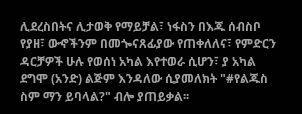ሊደረስበትና ሊታወቅ የማይቻል፣ ነፋስን በእጁ ሰብስቦ የያዘ፣ ውኆችንም በመጐናጸፊያው የጠቀለለና፣ የምድርን ዳርቻዎች ሁሉ የወሰነ አካል እየተወራ ሲሆን፣ ያ አካል ደግሞ (አንድ) ልጅም እንዳለው ሲያመለክት "#የልጁስ ስም ማን ይባላል?" ብሎ ያጠይቃል፡፡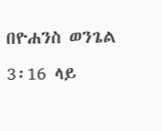በዮሐንስ ወንጌል 3፡16 ላይ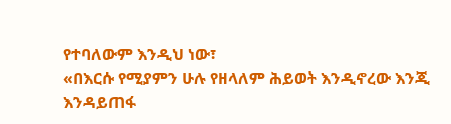የተባለውም እንዲህ ነው፣
«በእርሱ የሚያምን ሁሉ የዘላለም ሕይወት እንዲኖረው እንጂ እንዳይጠፋ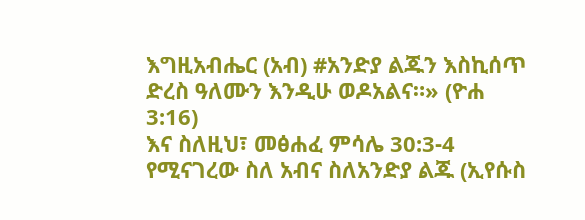እግዚአብሔር (አብ) #አንድያ ልጁን እስኪሰጥ ድረስ ዓለሙን እንዲሁ ወዶአልና።» (ዮሐ 3:16)
እና ስለዚህ፣ መፅሐፈ ምሳሌ 30:3-4 የሚናገረው ስለ አብና ስለአንድያ ልጁ (ኢየሱስ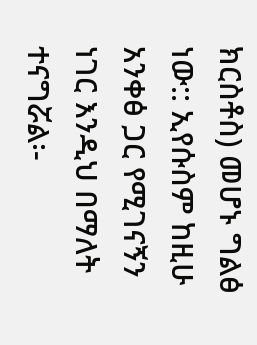ክርስቶስ) መሆኑ ግልፅ ነው:: ኢየሱስም ከዚሁ አንቀፅ ጋር የሚገናኝን ነገር እንዲህ በማለት ተናግሯል፡-